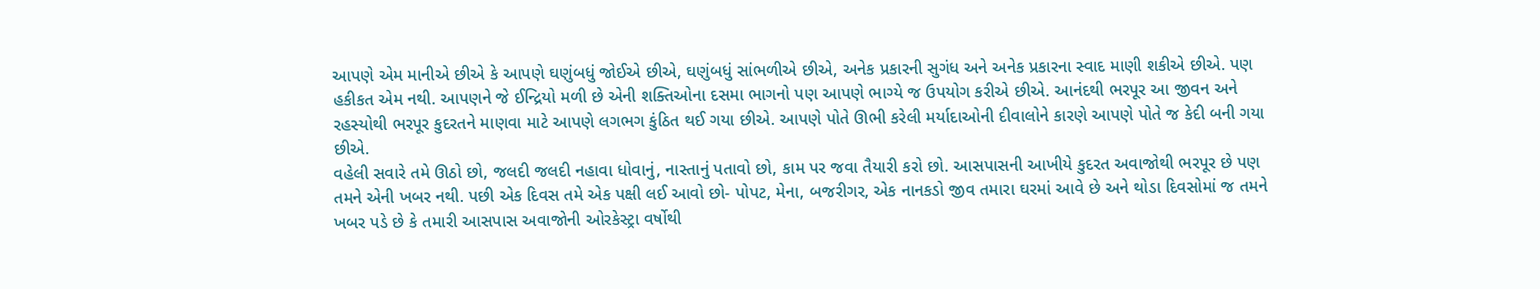આપણે એમ માનીએ છીએ કે આપણે ઘણુંબધું જોઈએ છીએ, ઘણુંબધું સાંભળીએ છીએ, અનેક પ્રકારની સુગંધ અને અનેક પ્રકારના સ્વાદ માણી શકીએ છીએ. પણ હકીકત એમ નથી. આપણને જે ઈન્દ્રિયો મળી છે એની શક્તિઓના દસમા ભાગનો પણ આપણે ભાગ્યે જ ઉપયોગ કરીએ છીએ. આનંદથી ભરપૂર આ જીવન અને રહસ્યોથી ભરપૂર કુદરતને માણવા માટે આપણે લગભગ કુંઠિત થઈ ગયા છીએ. આપણે પોતે ઊભી કરેલી મર્યાદાઓની દીવાલોને કારણે આપણે પોતે જ કેદી બની ગયા છીએ.
વહેલી સવારે તમે ઊઠો છો, જલદી જલદી નહાવા ધોવાનું, નાસ્તાનું પતાવો છો, કામ પર જવા તૈયારી કરો છો. આસપાસની આખીયે કુદરત અવાજોથી ભરપૂર છે પણ તમને એની ખબર નથી. પછી એક દિવસ તમે એક પક્ષી લઈ આવો છો- પોપટ, મેના, બજરીગર, એક નાનકડો જીવ તમારા ઘરમાં આવે છે અને થોડા દિવસોમાં જ તમને ખબર પડે છે કે તમારી આસપાસ અવાજોની ઓરકેસ્ટ્રા વર્ષોથી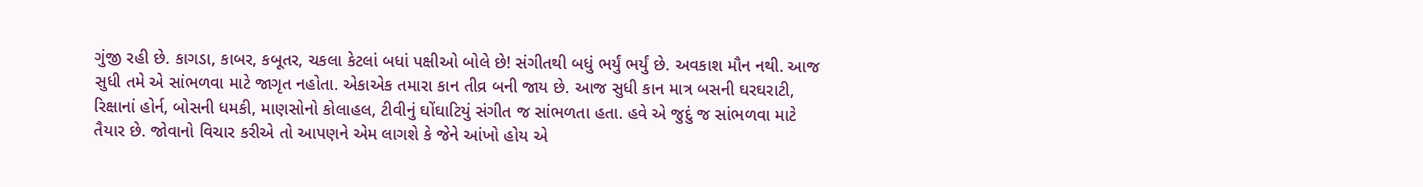ગુંજી રહી છે. કાગડા, કાબર, કબૂતર, ચકલા કેટલાં બધાં પક્ષીઓ બોલે છે! સંગીતથી બધું ભર્યું ભર્યું છે. અવકાશ મૌન નથી. આજ સુધી તમે એ સાંભળવા માટે જાગૃત નહોતા. એકાએક તમારા કાન તીવ્ર બની જાય છે. આજ સુધી કાન માત્ર બસની ઘરઘરાટી, રિક્ષાનાં હોર્ન, બોસની ધમકી, માણસોનો કોલાહલ, ટીવીનું ઘોંઘાટિયું સંગીત જ સાંભળતા હતા. હવે એ જુદું જ સાંભળવા માટે તૈયાર છે. જોવાનો વિચાર કરીએ તો આપણને એમ લાગશે કે જેને આંખો હોય એ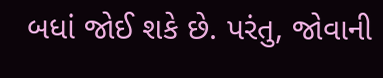બધાં જોઈ શકે છે. પરંતુ, જોવાની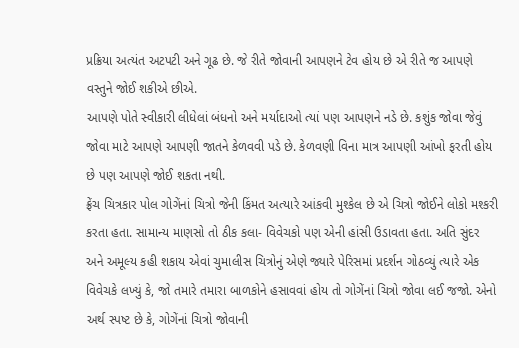પ્રક્રિયા અત્યંત અટપટી અને ગૂઢ છે. જે રીતે જોવાની આપણને ટેવ હોય છે એ રીતે જ આપણે વસ્તુને જોઈ શકીએ છીએ.
આપણે પોતે સ્વીકારી લીધેલાં બંધનો અને મર્યાદાઓ ત્યાં પણ આપણને નડે છે. કશુંક જોવા જેવું જોવા માટે આપણે આપણી જાતને કેળવવી પડે છે. કેળવણી વિના માત્ર આપણી આંખો ફરતી હોય છે પણ આપણે જોઈ શકતા નથી.
ફ્રેંચ ચિત્રકાર પોલ ગોગેંનાં ચિત્રો જેની કિંમત અત્યારે આંકવી મુશ્કેલ છે એ ચિત્રો જોઈને લોકો મશ્કરી કરતા હતા. સામાન્ય માણસો તો ઠીક કલા- વિવેચકો પણ એની હાંસી ઉડાવતા હતા. અતિ સુંદર અને અમૂલ્ય કહી શકાય એવાં ચુમાલીસ ચિત્રોનું એણે જ્યારે પેરિસમાં પ્રદર્શન ગોઠવ્યું ત્યારે એક વિવેચકે લખ્યું કે, જો તમારે તમારા બાળકોને હસાવવાં હોય તો ગોગેંનાં ચિત્રો જોવા લઈ જજો. એનો અર્થ સ્પષ્ટ છે કે, ગોગેંનાં ચિત્રો જોવાની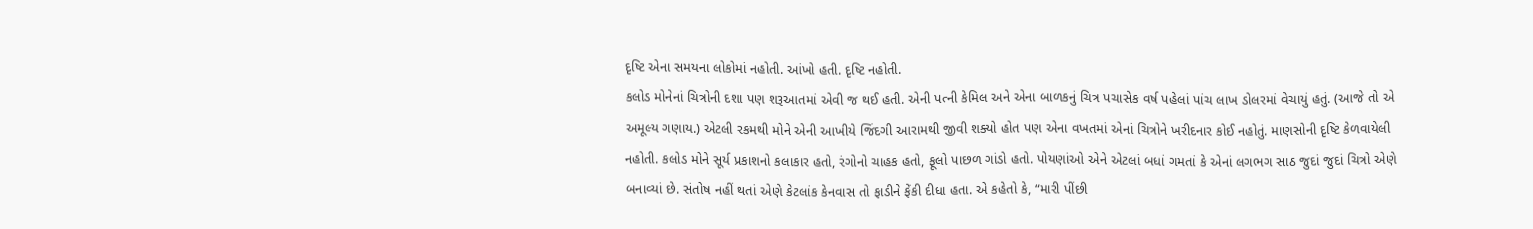દૃષ્ટિ એના સમયના લોકોમાં નહોતી. આંખો હતી. દૃષ્ટિ નહોતી.
કલોડ મોનેનાં ચિત્રોની દશા પણ શરૂઆતમાં એવી જ થઈ હતી. એની પત્ની કેમિલ અને એના બાળકનું ચિત્ર પચાસેક વર્ષ પહેલાં પાંચ લાખ ડોલરમાં વેચાયું હતું. (આજે તો એ અમૂલ્ય ગણાય.) એટલી રકમથી મોને એની આખીયે જિંદગી આરામથી જીવી શક્યો હોત પણ એના વખતમાં એનાં ચિત્રોને ખરીદનાર કોઈ નહોતું. માણસોની દૃષ્ટિ કેળવાયેલી નહોતી. કલોડ મોને સૂર્ય પ્રકાશનો કલાકાર હતો, રંગોનો ચાહક હતો, ફૂલો પાછળ ગાંડો હતો. પોયણાંઓ એને એટલાં બધાં ગમતાં કે એનાં લગભગ સાઠ જુદાં જુદાં ચિત્રો એણે બનાવ્યાં છે. સંતોષ નહીં થતાં એણે કેટલાંક કેનવાસ તો ફાડીને ફેંકી દીધા હતા. એ કહેતો કે, “મારી પીંછી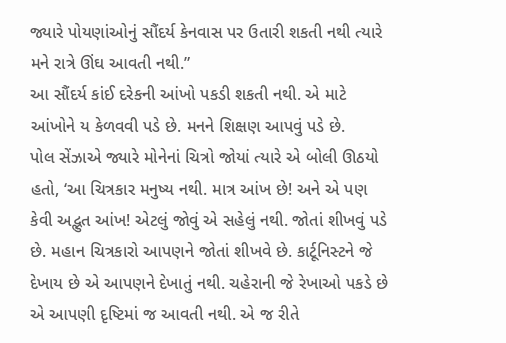જ્યારે પોયણાંઓનું સૌંદર્ય કેનવાસ પર ઉતારી શકતી નથી ત્યારે મને રાત્રે ઊંઘ આવતી નથી.”
આ સૌંદર્ય કાંઈ દરેકની આંખો પકડી શકતી નથી. એ માટે આંખોને ય કેળવવી પડે છે. મનને શિક્ષણ આપવું પડે છે.
પોલ સેંઝાએ જ્યારે મોનેનાં ચિત્રો જોયાં ત્યારે એ બોલી ઊઠયો હતો, ‘આ ચિત્રકાર મનુષ્ય નથી. માત્ર આંખ છે! અને એ પણ કેવી અદ્ભુત આંખ! એટલું જોવું એ સહેલું નથી. જોતાં શીખવું પડે છે. મહાન ચિત્રકારો આપણને જોતાં શીખવે છે. કાર્ટૂનિસ્ટને જે દેખાય છે એ આપણને દેખાતું નથી. ચહેરાની જે રેખાઓ પકડે છે એ આપણી દૃષ્ટિમાં જ આવતી નથી. એ જ રીતે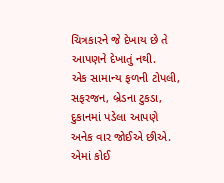ચિત્રકારને જે દેખાય છે તે આપણને દેખાતું નથી.
એક સામાન્ય ફળની ટોપલી, સફરજન, બ્રેડના ટુકડા, દુકાનમાં પડેલા આપણે અનેક વાર જોઈએ છીએ. એમાં કોઈ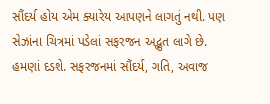સૌંદર્ય હોય એમ ક્યારેય આપણને લાગતું નથી. પણ સેઝાંના ચિત્રમાં પડેલાં સફરજન અદ્ભુત લાગે છે. હમણાં દડશે. સફરજનમાં સૌંદર્ય, ગતિ, અવાજ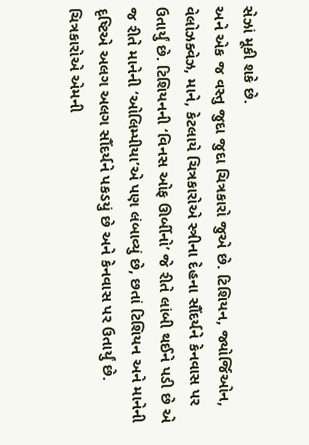સેઝાં મૂકી શકે છે.
અને એક જ વસ્તુ જુદા જુદા ચિત્રકારો જુએ છે. ટિશિયન, જ્યોર્જિઓન, વેલોઝક્વેઝ, માને, કેટલાયે ચિત્રકારોએ સ્ત્રીના દેહના સૌંદર્યને કેનવાસ પર ઉતાર્યું છે. ટિશિયનની ‘વિનસ ઓફ ઊર્બીનો’ જે રીતે લાંબી થઈને પડી છે એ જ રીતે માનેની ‘ઓલિમ્પીયા’એ પણ લંબાવ્યું છે, છતાં ટિશિયન અને માનેની દૃષ્ટિએ અલગ અલગ સૌંદર્યને પકડયું છે અને કેનવાસ પર ઉતાર્યું છે. ચિત્રકારોએ એમની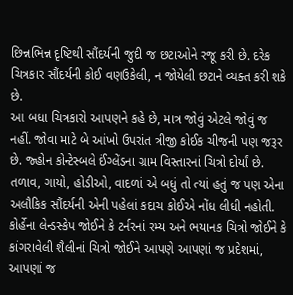છિન્નભિન્ન દૃષ્ટિથી સૌંદર્યની જુદી જ છટાઓને રજૂ કરી છે. દરેક ચિત્રકાર સૌંદર્યની કોઈ વણઉકેલી, ન જોયેલી છટાને વ્યક્ત કરી શકે છે.
આ બધા ચિત્રકારો આપણને કહે છે, માત્ર જોવું એટલે જોવું જ નહીં. જોવા માટે બે આંખો ઉપરાંત ત્રીજી કોઈક ચીજની પણ જરૂર છે. જ્હોન કોન્ટેસ્બલે ઈંગ્લેંડના ગ્રામ વિસ્તારનાં ચિત્રો દોર્યાં છે. તળાવ, ગાયો, હોડીઓ, વાદળાં એ બધું તો ત્યાં હતું જ પણ એના અલૌકિક સૌંદર્યની એની પહેલાં કદાચ કોઈએ નોંધ લીધી નહોતી.
કોર્હેના લેન્ડસ્કેપ જોઈને કે ટર્નરનાં રમ્ય અને ભયાનક ચિત્રો જોઈને કે કાંગરાવેલી શૈલીનાં ચિત્રો જોઈને આપણે આપણાં જ પ્રદેશમાં, આપણાં જ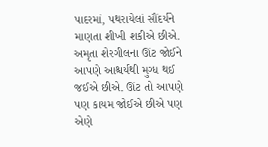પાદરમાં, પથરાયેલાં સૌંદર્યને માણતા શીખી શકીએ છીએ. અમૃતા શેરગીલના ઊંટ જોઈને આપણે આશ્ચર્યથી મુગ્ધ થઈ જઈએ છીએ. ઊંટ તો આપણે પણ કાયમ જોઈએ છીએ પણ એણે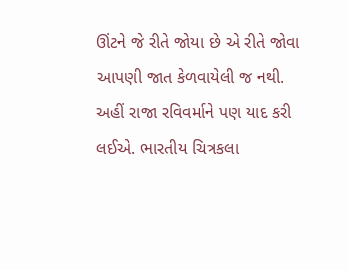ઊંટને જે રીતે જોયા છે એ રીતે જોવા આપણી જાત કેળવાયેલી જ નથી. અહીં રાજા રવિવર્માને પણ યાદ કરી લઈએ. ભારતીય ચિત્રકલા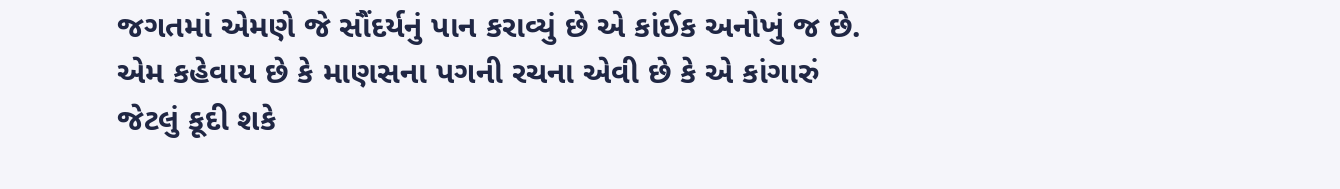જગતમાં એમણે જે સૌંદર્યનું પાન કરાવ્યું છે એ કાંઈક અનોખું જ છે.
એમ કહેવાય છે કે માણસના પગની રચના એવી છે કે એ કાંગારું જેટલું કૂદી શકે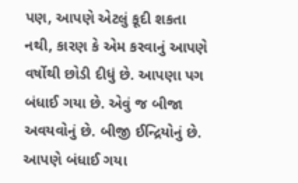પણ, આપણે એટલું કૂદી શકતા નથી, કારણ કે એમ કરવાનું આપણે વર્ષોથી છોડી દીધું છે. આપણા પગ બંધાઈ ગયા છે. એવું જ બીજા અવયવોનું છે. બીજી ઈન્દ્રિયોનું છે. આપણે બંધાઈ ગયા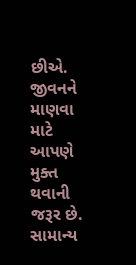છીએ. જીવનને માણવા માટે આપણે મુક્ત થવાની જરૂર છે.
સામાન્ય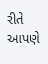રીતે આપણે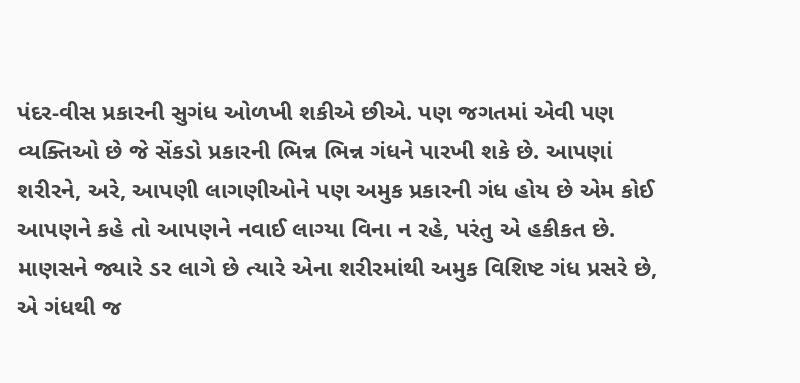પંદર-વીસ પ્રકારની સુગંધ ઓળખી શકીએ છીએ. પણ જગતમાં એવી પણ વ્યક્તિઓ છે જે સેંકડો પ્રકારની ભિન્ન ભિન્ન ગંધને પારખી શકે છે. આપણાં શરીરને, અરે, આપણી લાગણીઓને પણ અમુક પ્રકારની ગંધ હોય છે એમ કોઈ આપણને કહે તો આપણને નવાઈ લાગ્યા વિના ન રહે, પરંતુ એ હકીકત છે. માણસને જ્યારે ડર લાગે છે ત્યારે એના શરીરમાંથી અમુક વિશિષ્ટ ગંધ પ્રસરે છે, એ ગંધથી જ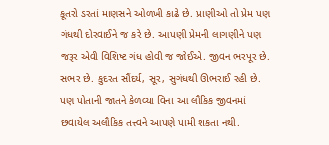કૂતરો ડરતાં માણસને ઓળખી કાઢે છે. પ્રાણીઓ તો પ્રેમ પણ ગંધથી દોરવાઈને જ કરે છે. આપણી પ્રેમની લાગણીને પણ જરૂર એવી વિશિષ્ટ ગંધ હોવી જ જોઈએ. જીવન ભરપૂર છે. સભર છે. કુદરત સૌંદર્ય, સૂર, સુગંધથી ઊભરાઈ રહી છે. પણ પોતાની જાતને કેળવ્યા વિના આ લૌકિક જીવનમાં છવાયેલ અલૌકિક તત્ત્વને આપણે પામી શકતા નથી.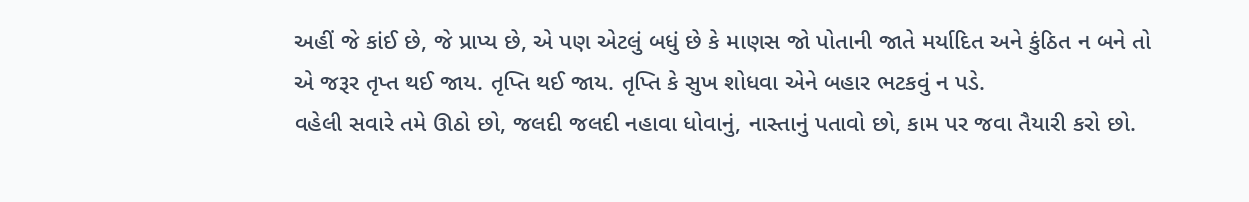અહીં જે કાંઈ છે, જે પ્રાપ્ય છે, એ પણ એટલું બધું છે કે માણસ જો પોતાની જાતે મર્યાદિત અને કુંઠિત ન બને તો એ જરૂર તૃપ્ત થઈ જાય. તૃપ્તિ થઈ જાય. તૃપ્તિ કે સુખ શોધવા એને બહાર ભટકવું ન પડે.
વહેલી સવારે તમે ઊઠો છો, જલદી જલદી નહાવા ધોવાનું, નાસ્તાનું પતાવો છો, કામ પર જવા તૈયારી કરો છો.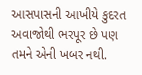આસપાસની આખીયે કુદરત અવાજોથી ભરપૂર છે પણ તમને એની ખબર નથી.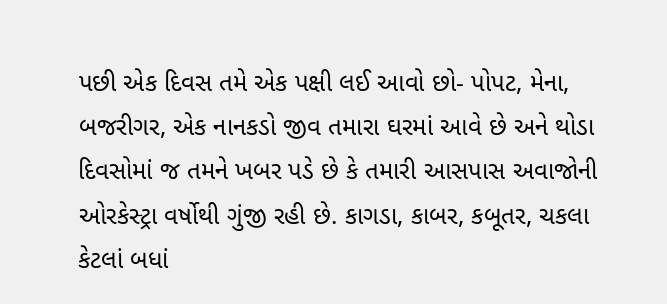પછી એક દિવસ તમે એક પક્ષી લઈ આવો છો- પોપટ, મેના, બજરીગર, એક નાનકડો જીવ તમારા ઘરમાં આવે છે અને થોડા દિવસોમાં જ તમને ખબર પડે છે કે તમારી આસપાસ અવાજોની ઓરકેસ્ટ્રા વર્ષોથી ગુંજી રહી છે. કાગડા, કાબર, કબૂતર, ચકલા કેટલાં બધાં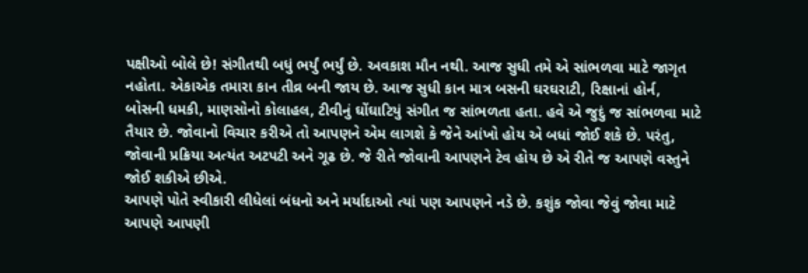પક્ષીઓ બોલે છે! સંગીતથી બધું ભર્યું ભર્યું છે. અવકાશ મૌન નથી. આજ સુધી તમે એ સાંભળવા માટે જાગૃત નહોતા. એકાએક તમારા કાન તીવ્ર બની જાય છે. આજ સુધી કાન માત્ર બસની ઘરઘરાટી, રિક્ષાનાં હોર્ન, બોસની ધમકી, માણસોનો કોલાહલ, ટીવીનું ઘોંઘાટિયું સંગીત જ સાંભળતા હતા. હવે એ જુદું જ સાંભળવા માટે તૈયાર છે. જોવાનો વિચાર કરીએ તો આપણને એમ લાગશે કે જેને આંખો હોય એ બધાં જોઈ શકે છે. પરંતુ, જોવાની પ્રક્રિયા અત્યંત અટપટી અને ગૂઢ છે. જે રીતે જોવાની આપણને ટેવ હોય છે એ રીતે જ આપણે વસ્તુને જોઈ શકીએ છીએ.
આપણે પોતે સ્વીકારી લીધેલાં બંધનો અને મર્યાદાઓ ત્યાં પણ આપણને નડે છે. કશુંક જોવા જેવું જોવા માટે આપણે આપણી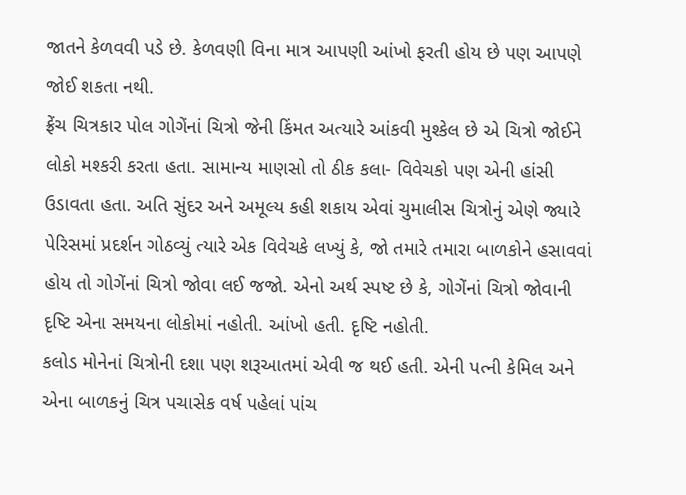જાતને કેળવવી પડે છે. કેળવણી વિના માત્ર આપણી આંખો ફરતી હોય છે પણ આપણે જોઈ શકતા નથી.
ફ્રેંચ ચિત્રકાર પોલ ગોગેંનાં ચિત્રો જેની કિંમત અત્યારે આંકવી મુશ્કેલ છે એ ચિત્રો જોઈને લોકો મશ્કરી કરતા હતા. સામાન્ય માણસો તો ઠીક કલા- વિવેચકો પણ એની હાંસી ઉડાવતા હતા. અતિ સુંદર અને અમૂલ્ય કહી શકાય એવાં ચુમાલીસ ચિત્રોનું એણે જ્યારે પેરિસમાં પ્રદર્શન ગોઠવ્યું ત્યારે એક વિવેચકે લખ્યું કે, જો તમારે તમારા બાળકોને હસાવવાં હોય તો ગોગેંનાં ચિત્રો જોવા લઈ જજો. એનો અર્થ સ્પષ્ટ છે કે, ગોગેંનાં ચિત્રો જોવાની દૃષ્ટિ એના સમયના લોકોમાં નહોતી. આંખો હતી. દૃષ્ટિ નહોતી.
કલોડ મોનેનાં ચિત્રોની દશા પણ શરૂઆતમાં એવી જ થઈ હતી. એની પત્ની કેમિલ અને એના બાળકનું ચિત્ર પચાસેક વર્ષ પહેલાં પાંચ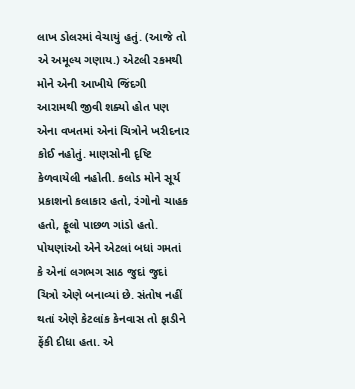લાખ ડોલરમાં વેચાયું હતું. (આજે તો એ અમૂલ્ય ગણાય.) એટલી રકમથી મોને એની આખીયે જિંદગી આરામથી જીવી શક્યો હોત પણ એના વખતમાં એનાં ચિત્રોને ખરીદનાર કોઈ નહોતું. માણસોની દૃષ્ટિ કેળવાયેલી નહોતી. કલોડ મોને સૂર્ય પ્રકાશનો કલાકાર હતો, રંગોનો ચાહક હતો, ફૂલો પાછળ ગાંડો હતો. પોયણાંઓ એને એટલાં બધાં ગમતાં કે એનાં લગભગ સાઠ જુદાં જુદાં ચિત્રો એણે બનાવ્યાં છે. સંતોષ નહીં થતાં એણે કેટલાંક કેનવાસ તો ફાડીને ફેંકી દીધા હતા. એ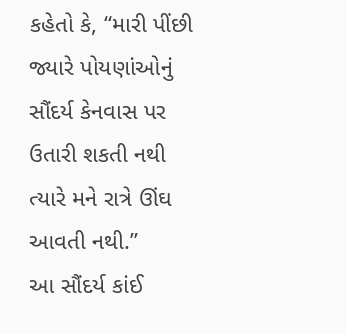કહેતો કે, “મારી પીંછી જ્યારે પોયણાંઓનું સૌંદર્ય કેનવાસ પર ઉતારી શકતી નથી ત્યારે મને રાત્રે ઊંઘ આવતી નથી.”
આ સૌંદર્ય કાંઈ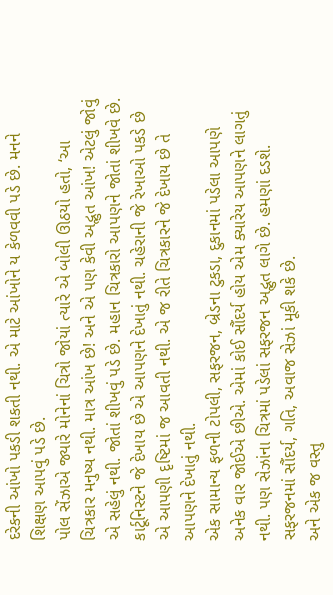દરેકની આંખો પકડી શકતી નથી. એ માટે આંખોને ય કેળવવી પડે છે. મનને શિક્ષણ આપવું પડે છે.
પોલ સેંઝાએ જ્યારે મોનેનાં ચિત્રો જોયાં ત્યારે એ બોલી ઊઠયો હતો, ‘આ ચિત્રકાર મનુષ્ય નથી. માત્ર આંખ છે! અને એ પણ કેવી અદ્ભુત આંખ! એટલું જોવું એ સહેલું નથી. જોતાં શીખવું પડે છે. મહાન ચિત્રકારો આપણને જોતાં શીખવે છે. કાર્ટૂનિસ્ટને જે દેખાય છે એ આપણને દેખાતું નથી. ચહેરાની જે રેખાઓ પકડે છે એ આપણી દૃષ્ટિમાં જ આવતી નથી. એ જ રીતે ચિત્રકારને જે દેખાય છે તે આપણને દેખાતું નથી.
એક સામાન્ય ફળની ટોપલી, સફરજન, બ્રેડના ટુકડા, દુકાનમાં પડેલા આપણે અનેક વાર જોઈએ છીએ. એમાં કોઈ સૌંદર્ય હોય એમ ક્યારેય આપણને લાગતું નથી. પણ સેઝાંના ચિત્રમાં પડેલાં સફરજન અદ્ભુત લાગે છે. હમણાં દડશે. સફરજનમાં સૌંદર્ય, ગતિ, અવાજ સેઝાં મૂકી શકે છે.
અને એક જ વસ્તુ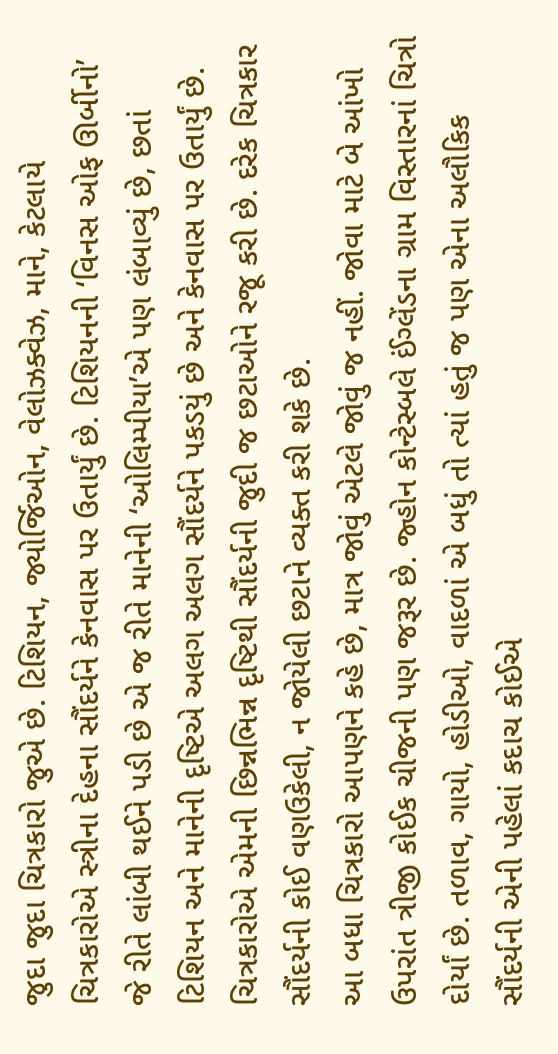જુદા જુદા ચિત્રકારો જુએ છે. ટિશિયન, જ્યોર્જિઓન, વેલોઝક્વેઝ, માને, કેટલાયે ચિત્રકારોએ સ્ત્રીના દેહના સૌંદર્યને કેનવાસ પર ઉતાર્યું છે. ટિશિયનની ‘વિનસ ઓફ ઊર્બીનો’ જે રીતે લાંબી થઈને પડી છે એ જ રીતે માનેની ‘ઓલિમ્પીયા’એ પણ લંબાવ્યું છે, છતાં ટિશિયન અને માનેની દૃષ્ટિએ અલગ અલગ સૌંદર્યને પકડયું છે અને કેનવાસ પર ઉતાર્યું છે. ચિત્રકારોએ એમની છિન્નભિન્ન દૃષ્ટિથી સૌંદર્યની જુદી જ છટાઓને રજૂ કરી છે. દરેક ચિત્રકાર સૌંદર્યની કોઈ વણઉકેલી, ન જોયેલી છટાને વ્યક્ત કરી શકે છે.
આ બધા ચિત્રકારો આપણને કહે છે, માત્ર જોવું એટલે જોવું જ નહીં. જોવા માટે બે આંખો ઉપરાંત ત્રીજી કોઈક ચીજની પણ જરૂર છે. જ્હોન કોન્ટેસ્બલે ઈંગ્લેંડના ગ્રામ વિસ્તારનાં ચિત્રો દોર્યાં છે. તળાવ, ગાયો, હોડીઓ, વાદળાં એ બધું તો ત્યાં હતું જ પણ એના અલૌકિક સૌંદર્યની એની પહેલાં કદાચ કોઈએ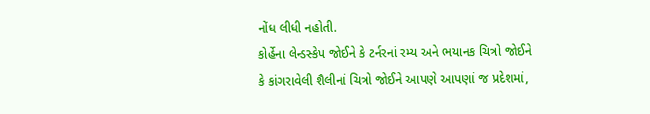નોંધ લીધી નહોતી.
કોર્હેના લેન્ડસ્કેપ જોઈને કે ટર્નરનાં રમ્ય અને ભયાનક ચિત્રો જોઈને કે કાંગરાવેલી શૈલીનાં ચિત્રો જોઈને આપણે આપણાં જ પ્રદેશમાં,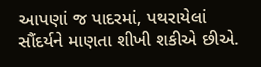આપણાં જ પાદરમાં, પથરાયેલાં સૌંદર્યને માણતા શીખી શકીએ છીએ.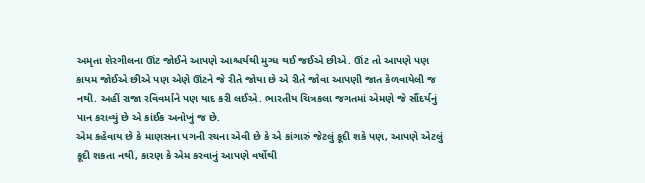અમૃતા શેરગીલના ઊંટ જોઈને આપણે આશ્ચર્યથી મુગ્ધ થઈ જઈએ છીએ. ઊંટ તો આપણે પણ કાયમ જોઈએ છીએ પણ એણે ઊંટને જે રીતે જોયા છે એ રીતે જોવા આપણી જાત કેળવાયેલી જ નથી. અહીં રાજા રવિવર્માને પણ યાદ કરી લઈએ. ભારતીય ચિત્રકલા જગતમાં એમણે જે સૌંદર્યનું પાન કરાવ્યું છે એ કાંઈક અનોખું જ છે.
એમ કહેવાય છે કે માણસના પગની રચના એવી છે કે એ કાંગારું જેટલું કૂદી શકે પણ, આપણે એટલું કૂદી શકતા નથી, કારણ કે એમ કરવાનું આપણે વર્ષોથી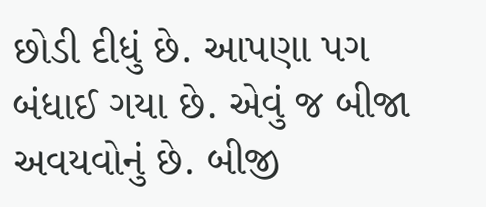છોડી દીધું છે. આપણા પગ બંધાઈ ગયા છે. એવું જ બીજા અવયવોનું છે. બીજી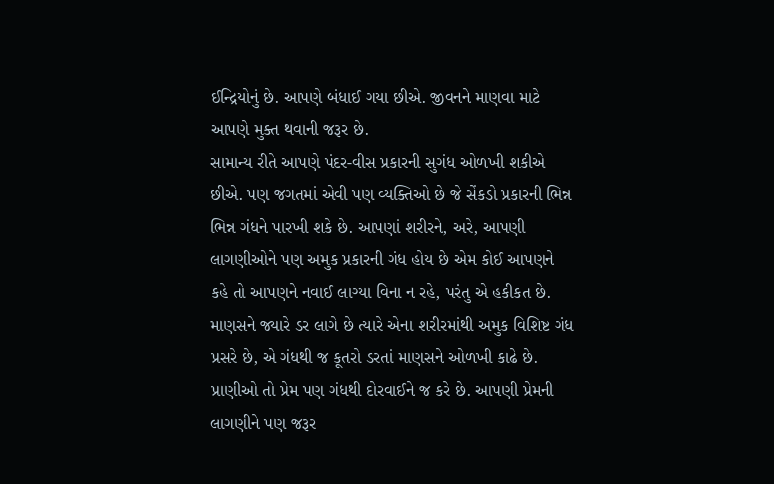ઈન્દ્રિયોનું છે. આપણે બંધાઈ ગયા છીએ. જીવનને માણવા માટે આપણે મુક્ત થવાની જરૂર છે.
સામાન્ય રીતે આપણે પંદર-વીસ પ્રકારની સુગંધ ઓળખી શકીએ છીએ. પણ જગતમાં એવી પણ વ્યક્તિઓ છે જે સેંકડો પ્રકારની ભિન્ન ભિન્ન ગંધને પારખી શકે છે. આપણાં શરીરને, અરે, આપણી લાગણીઓને પણ અમુક પ્રકારની ગંધ હોય છે એમ કોઈ આપણને કહે તો આપણને નવાઈ લાગ્યા વિના ન રહે, પરંતુ એ હકીકત છે. માણસને જ્યારે ડર લાગે છે ત્યારે એના શરીરમાંથી અમુક વિશિષ્ટ ગંધ પ્રસરે છે, એ ગંધથી જ કૂતરો ડરતાં માણસને ઓળખી કાઢે છે. પ્રાણીઓ તો પ્રેમ પણ ગંધથી દોરવાઈને જ કરે છે. આપણી પ્રેમની લાગણીને પણ જરૂર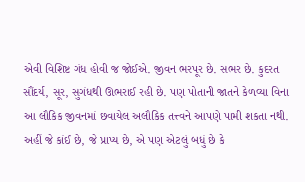એવી વિશિષ્ટ ગંધ હોવી જ જોઈએ. જીવન ભરપૂર છે. સભર છે. કુદરત સૌંદર્ય, સૂર, સુગંધથી ઊભરાઈ રહી છે. પણ પોતાની જાતને કેળવ્યા વિના આ લૌકિક જીવનમાં છવાયેલ અલૌકિક તત્ત્વને આપણે પામી શકતા નથી. અહીં જે કાંઈ છે, જે પ્રાપ્ય છે, એ પણ એટલું બધું છે કે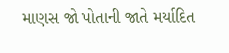માણસ જો પોતાની જાતે મર્યાદિત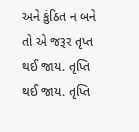અને કુંઠિત ન બને તો એ જરૂર તૃપ્ત થઈ જાય. તૃપ્તિ થઈ જાય. તૃપ્તિ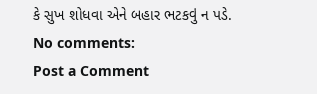કે સુખ શોધવા એને બહાર ભટકવું ન પડે.
No comments:
Post a Comment